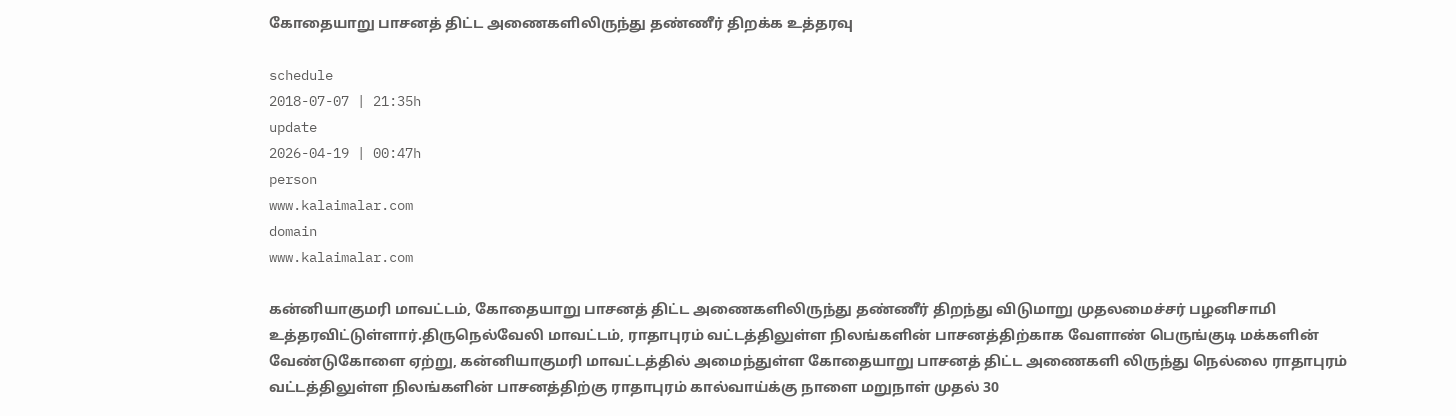கோதையாறு பாசனத் திட்ட அணைகளிலிருந்து தண்ணீர் திறக்க உத்தரவு

schedule
2018-07-07 | 21:35h
update
2026-04-19 | 00:47h
person
www.kalaimalar.com
domain
www.kalaimalar.com

கன்னியாகுமரி மாவட்டம், கோதையாறு பாசனத் திட்ட அணைகளிலிருந்து தண்ணீர் திறந்து விடுமாறு முதலமைச்சர் பழனிசாமி உத்தரவிட்டுள்ளார்.திருநெல்வேலி மாவட்டம், ராதாபுரம் வட்டத்திலுள்ள நிலங்களின் பாசனத்திற்காக வேளாண் பெருங்குடி மக்களின் வேண்டுகோளை ஏற்று, கன்னியாகுமரி மாவட்டத்தில் அமைந்துள்ள கோதையாறு பாசனத் திட்ட அணைகளி லிருந்து நெல்லை ராதாபுரம் வட்டத்திலுள்ள நிலங்களின் பாசனத்திற்கு ராதாபுரம் கால்வாய்க்கு நாளை மறுநாள் முதல் 30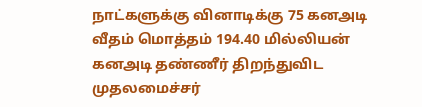நாட்களுக்கு வினாடிக்கு 75 கனஅடி வீதம் மொத்தம் 194.40 மில்லியன் கனஅடி தண்ணீர் திறந்துவிட முதலமைச்சர்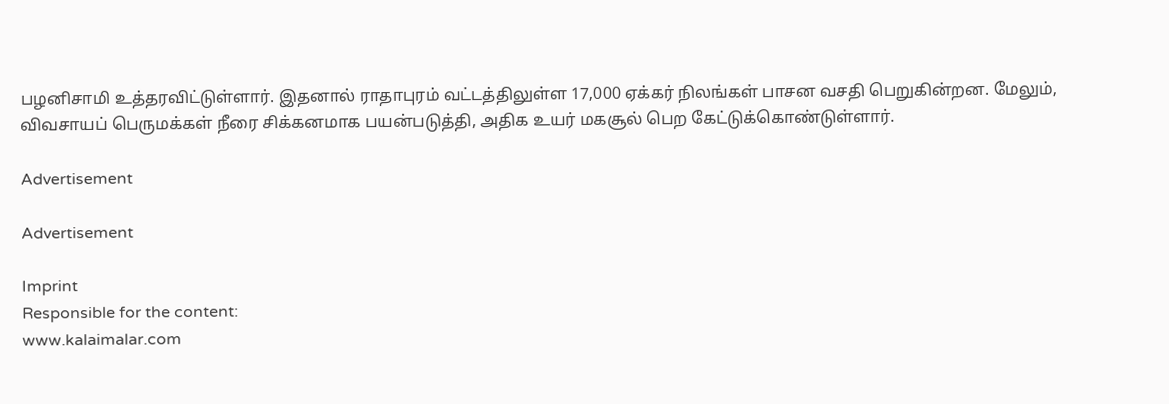பழனிசாமி உத்தரவிட்டுள்ளார். இதனால் ராதாபுரம் வட்டத்திலுள்ள 17,000 ஏக்கர் நிலங்கள் பாசன வசதி பெறுகின்றன. மேலும், விவசாயப் பெருமக்கள் நீரை சிக்கனமாக பயன்படுத்தி, அதிக உயர் மகசூல் பெற கேட்டுக்கொண்டுள்ளார்.

Advertisement

Advertisement

Imprint
Responsible for the content:
www.kalaimalar.com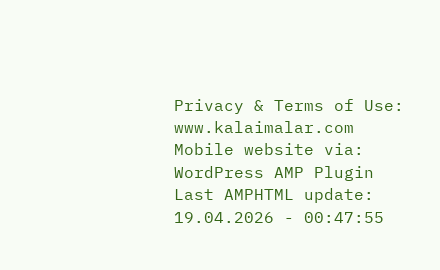Privacy & Terms of Use:
www.kalaimalar.com
Mobile website via:
WordPress AMP Plugin
Last AMPHTML update:
19.04.2026 - 00:47:55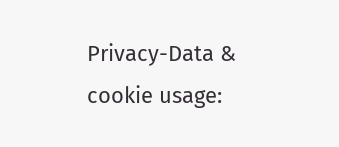Privacy-Data & cookie usage: